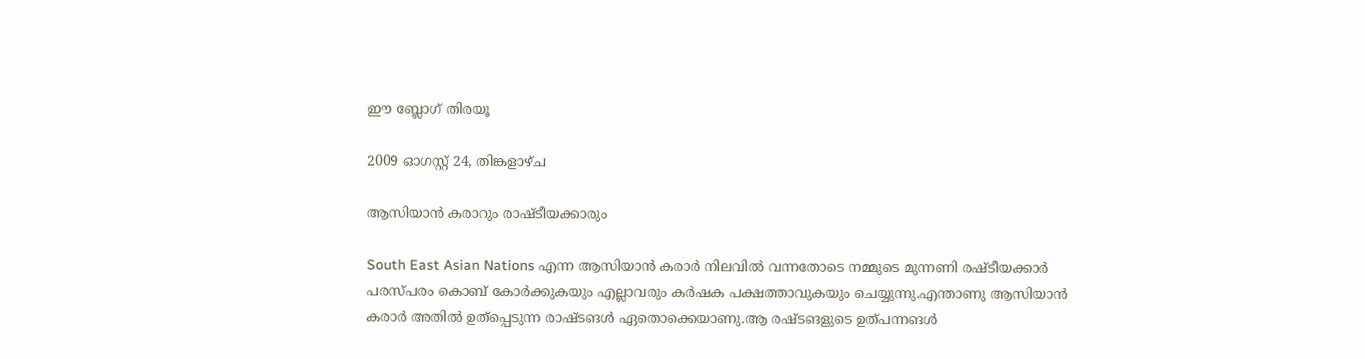ഈ ബ്ലോഗ് തിരയൂ

2009 ഓഗസ്റ്റ് 24, തിങ്കളാഴ്‌ച

ആസിയാന്‍ കരാറും രാഷ്ടീയക്കാരും

South East Asian Nations എന്ന ആസിയാന്‍ കരാര്‍ നിലവില്‍ വന്നതോടെ നമ്മുടെ മുന്നണി രഷ്ടീയക്കാര്‍
പരസ്പരം കൊബ് കോര്‍ക്കുകയും എല്ലാവരും കര്‍ഷക പക്ഷത്താവുകയും ചെയ്യുന്നു.എന്താണു ആസിയാന്‍
കരാര്‍ അതില്‍ ഉത്പ്പെടുന്ന രാഷ്ടങള്‍ ഏതൊക്കെയാണു.ആ രഷ്ടങളുടെ ഉത്പന്നങള്‍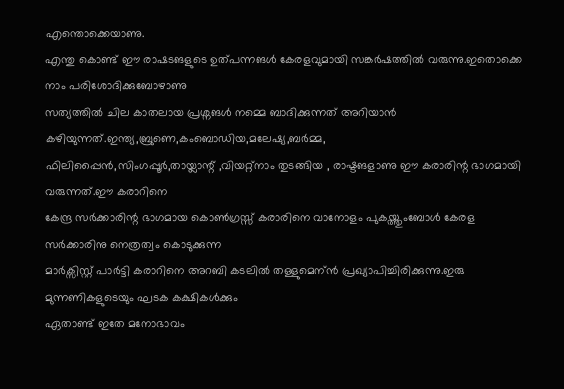എന്തൊക്കെയാണു.
എന്തു കൊണ്ട് ഈ രാഷടങളുടെ ഉത്പന്നങള്‍ കേരളവുമായി സങ്കര്‍ഷത്തില്‍ വരുന്നു.ഇതൊക്കെ നാം പരിശോദിക്കുബോഴാണു
സത്യത്തില്‍ ചില കാതലായ പ്രശ്നങള്‍ നമ്മെ ബാദിക്കുന്നത് അറിയാന്‍ കഴിയുന്നത്.ഇന്ത്യ,ബ്രുണെ,കംബൊഡിയ,മലേഷ്യ,ബര്‍മ്മ,
ഫിലിപ്പൈന്‍,സിംഗപ്പൂര്‍,തായ്ലാന്റ് ,വിയറ്റ്നാം തുടങ്ങിയ , രാഷ്ടങളാണു ഈ കരാരിന്റ ഭാഗമായി വരുന്നത്.ഈ കരാറിനെ
കേന്ദ്ര സര്‍ക്കാരിന്റ ഭാഗമായ കൊണ്‍ഗ്രസ്സ് കരാരിനെ വാനോളം പുകയ്ത്തുംബോള്‍ കേരള സര്‍ക്കാരിനു നെത്രത്വം കൊടുക്കുന്ന
മാര്‍ക്സിസ്റ്റ് പാര്‍ട്ടി കരാറിനെ അറബി കടലില്‍ തള്ളുമെന്ന്‍ പ്രഖ്യാപിച്ചിരിക്കുന്നു.ഇരു മുന്നണികളുടെയും ഘടക കക്ഷികള്‍ക്കും
ഏതാണ്ട് ഇതേ മനോഭാവം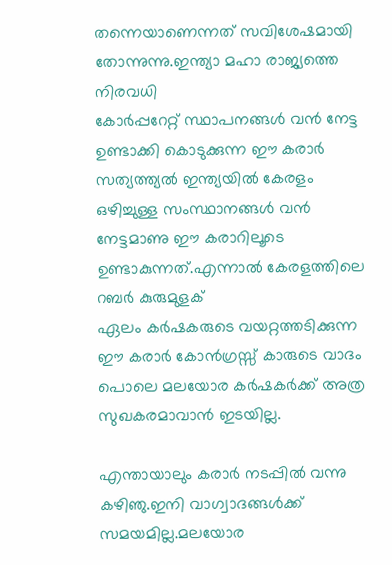തന്നെയാണെന്നത് സവിശേഷമായി തോന്നുന്നു.ഇന്ത്യാ മഹാ രാജ്യത്തെ നിരവധി
കോര്‍പ്പറേറ്റ് സ്ഥാപനങ്ങള്‍ വന്‍ നേട്ട ഉണ്ടാക്കി കൊടുക്കുന്ന ഈ കരാര്‍ സത്യത്ത്യല്‍ ഇന്ത്യയില്‍ കേരളം
ഒഴിച്ചുള്ള സംസ്ഥാനങ്ങള്‍ വന്‍ നേട്ടമാണു ഈ കരാറിലൂടെ ഉണ്ടാകുന്നത്.എന്നാല്‍ കേരളത്തിലെ റബര്‍ കുരുമുളക്
ഏലം കര്‍ഷകരുടെ വയറ്റത്തടിക്കുന്ന ഈ കരാര്‍ കോന്‍ഗ്രസ്സ് കാരുടെ വാദം പൊലെ മലയോര കര്‍ഷകര്‍ക്ക് അത്ര
സുഖകരമാവാന്‍ ഇടയില്ല.

എന്തായാലും കരാര്‍ നടപ്പില്‍ വന്നു കഴിഞു.ഇനി വാഗ്വാദങ്ങള്‍ക്ക് സമയമില്ല.മലയോര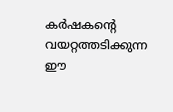കര്‍ഷകന്റെ വയറ്റത്തടിക്കുന്ന
ഈ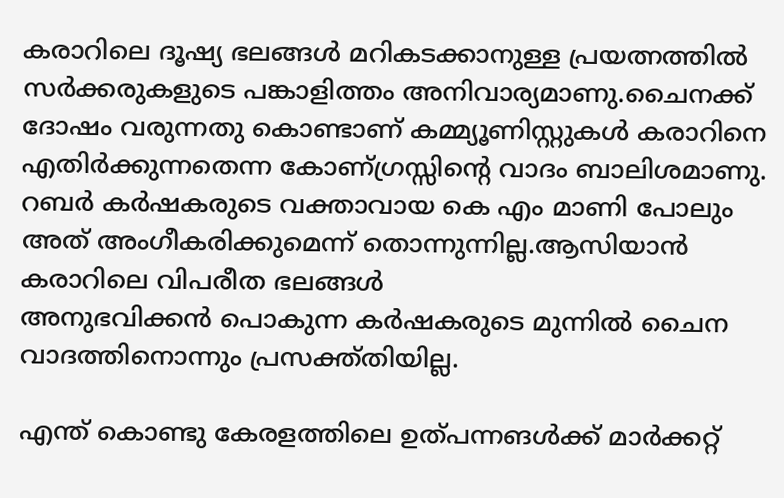കരാറിലെ ദൂഷ്യ ഭലങ്ങള്‍ മറികടക്കാനുള്ള പ്രയത്നത്തില്‍ സര്‍ക്കരുകളുടെ പങ്കാളിത്തം അനിവാര്യമാണു.ചൈനക്ക്
ദോഷം വരുന്നതു കൊണ്ടാണ് കമ്മ്യൂണിസ്റ്റുകള്‍ കരാറിനെ എതിര്‍ക്കുന്നതെന്ന കോണ്ഗ്രസ്സിന്റെ വാദം ബാലിശമാണു.
റബര്‍ കര്‍ഷകരുടെ വക്താവായ കെ എം മാണി പോലും അത് അംഗീകരിക്കുമെന്ന്‍ തൊന്നുന്നില്ല.ആസിയാന്‍ കരാറിലെ വിപരീത ഭലങ്ങള്‍
അനുഭവിക്കന്‍ പൊകുന്ന കര്‍ഷകരുടെ മുന്നില്‍ ചൈന വാദത്തിനൊന്നും പ്രസക്ത്തിയില്ല.

എന്ത് കൊണ്ടു കേരളത്തിലെ ഉത്പന്നങള്‍ക്ക് മാര്‍ക്കറ്റ്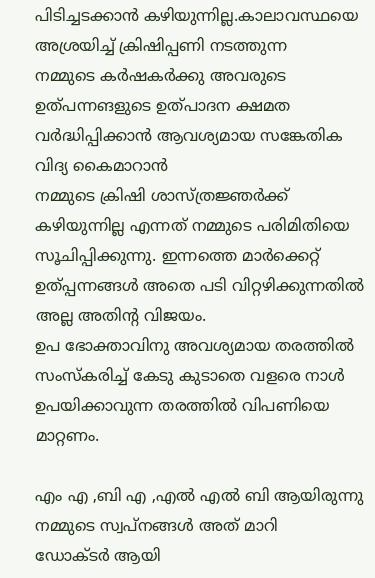പിടിച്ചടക്കാന്‍ കഴിയുന്നില്ല.കാലാവസ്ഥയെ അശ്രയിച്ച് ക്രിഷിപ്പണി നടത്തുന്ന
നമ്മുടെ കര്‍ഷകര്‍ക്കു അവരുടെ ഉത്പന്നങളുടെ ഉത്പാദന ക്ഷമത വര്‍ദ്ധിപ്പിക്കാന്‍ ആവശ്യമായ സങ്കേതിക വിദ്യ കൈമാറാന്‍
നമ്മുടെ ക്രിഷി ശാസ്ത്രജ്ഞര്‍ക്ക് കഴിയുന്നില്ല എന്നത് നമ്മുടെ പരിമിതിയെ സൂചിപ്പിക്കുന്നു. ഇന്നത്തെ മാര്‍ക്കെറ്റ്‌ ഉത്പ്പന്നങ്ങള്‍ അതെ പടി വിറ്റഴിക്കുന്നതില്‍ അല്ല അതിന്റ വിജയം.
ഉപ ഭോക്താവിനു അവശ്യമായ തരത്തില്‍ സംസ്കരിച്ച് കേടു കു‌ടാതെ വളരെ നാള്‍ ഉപയിക്കാവുന്ന തരത്തില്‍ വിപണിയെ മാറ്റണം.

എം എ ,ബി എ ,എല്‍ എല്‍ ബി ആയിരുന്നു നമ്മുടെ സ്വപ്‌നങ്ങള്‍ അത് മാറി
ഡോക്ടര്‍ ആയി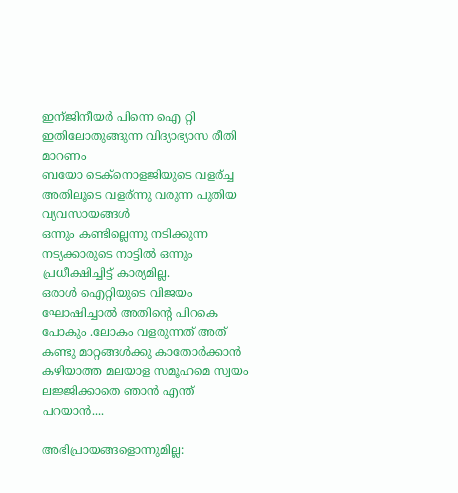ഇന്ജിനീയര്‍ പിന്നെ ഐ റ്റി ഇതിലോതുങ്ങുന്ന വിദ്യാഭ്യാസ രീതി മാറണം
ബയോ ടെക്നൊളജിയുടെ വളര്ച്ച അതിലൂടെ വളര്ന്നു വരുന്ന പുതിയ വ്യവസായങ്ങള്‍
ഒന്നും കണ്ടില്ലെന്നു നടിക്കുന്ന നട്യക്കാരുടെ നാട്ടില്‍ ഒന്നും പ്രധീക്ഷിച്ചിട്ട് കാര്യമില്ല.
ഒരാള്‍ ഐറ്റിയുടെ വിജയം ഘോഷിച്ചാല്‍ അതിന്റെ പിറകെ പോകും .ലോകം വളരുന്നത് അത് കണ്ടു മാറ്റങ്ങള്‍ക്കു കാതോര്‍ക്കാന്‍ കഴിയാത്ത മലയാള സമൂഹമെ സ്വയം ലജ്ജിക്കാതെ ഞാന്‍ എന്ത് പറയാന്‍....

അഭിപ്രായങ്ങളൊന്നുമില്ല: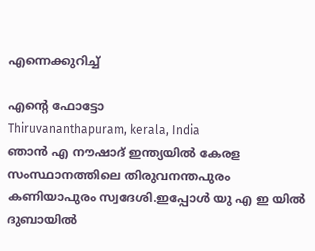എന്നെക്കുറിച്ച്

എന്റെ ഫോട്ടോ
Thiruvananthapuram, kerala, India
ഞാന്‍ എ നൗഷാദ് ഇന്ത്യയില്‍ കേരള സംസ്ഥാനത്തിലെ തിരുവനന്തപുരം കണിയാപുരം സ്വദേശി.ഇപ്പോള്‍ യു എ ഇ യില്‍ ദുബായില്‍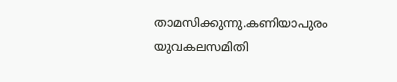താമസിക്കുന്നു.കണിയാപുരം യുവകലസമിതി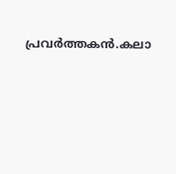പ്രവര്‍ത്തകന്‍.കലാ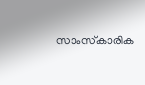സാംസ്‌കാരിക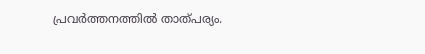പ്രവര്‍ത്തനത്തില്‍ താത്പര്യം.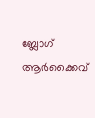ബ്ലോഗ് ആര്‍ക്കൈവ്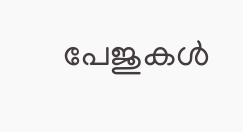പേജുകള്‍‌